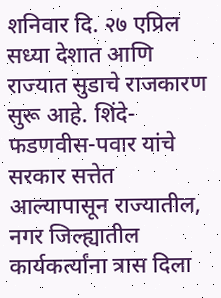शनिवार दि. २७ एप्रिल
सध्या देशात आणि राज्यात सुडाचे राजकारण सुरू आहे. शिंदे-फडणवीस-पवार यांचे सरकार सत्तेत आल्यापासून राज्यातील, नगर जिल्ह्यातील कार्यकर्त्यांना त्रास दिला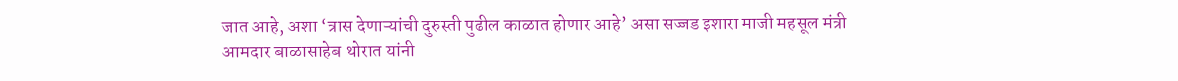जात आहे, अशा ‘त्रास देणाऱ्यांची दुरुस्ती पुढील काळात होणार आहे’ असा सज्जड इशारा माजी महसूल मंत्री आमदार बाळासाहेब थोरात यांनी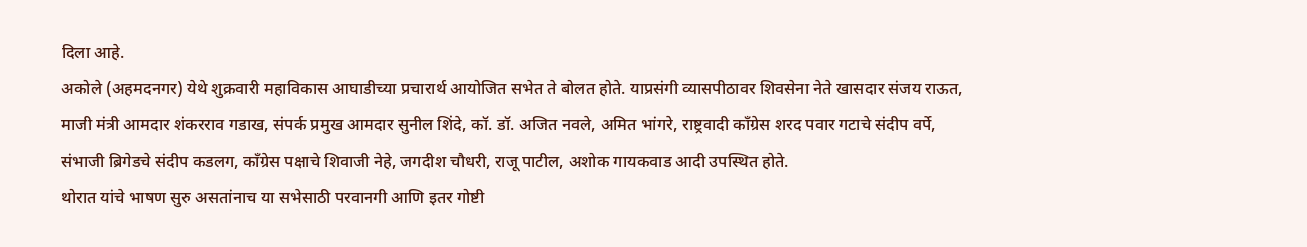दिला आहे.
अकोले (अहमदनगर) येथे शुक्रवारी महाविकास आघाडीच्या प्रचारार्थ आयोजित सभेत ते बोलत होते. याप्रसंगी व्यासपीठावर शिवसेना नेते खासदार संजय राऊत, माजी मंत्री आमदार शंकरराव गडाख, संपर्क प्रमुख आमदार सुनील शिंदे, कॉ. डॉ. अजित नवले, अमित भांगरे, राष्ट्रवादी काँग्रेस शरद पवार गटाचे संदीप वर्पे, संभाजी ब्रिगेडचे संदीप कडलग, काँग्रेस पक्षाचे शिवाजी नेहे, जगदीश चौधरी, राजू पाटील, अशोक गायकवाड आदी उपस्थित होते.
थोरात यांचे भाषण सुरु असतांनाच या सभेसाठी परवानगी आणि इतर गोष्टी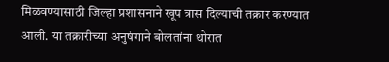मिळवण्यासाठी जिल्हा प्रशासनाने खूप त्रास दिल्याची तक्रार करण्यात आली. या तक्रारीच्या अनुषंगाने बोलतांना थोरात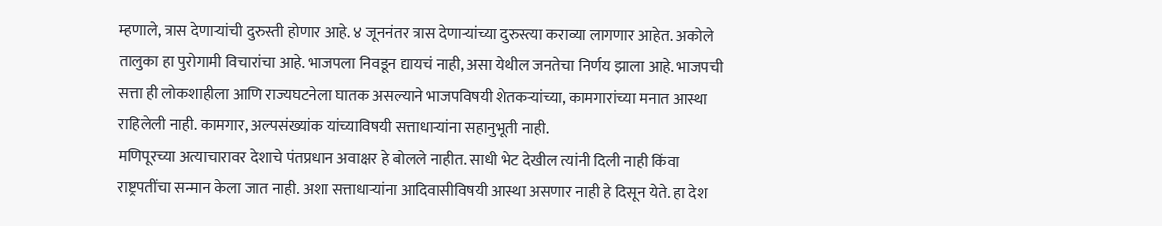म्हणाले, त्रास देणाऱ्यांची दुरुस्ती होणार आहे. ४ जूननंतर त्रास देणाऱ्यांच्या दुरुस्त्या कराव्या लागणार आहेत. अकोले तालुका हा पुरोगामी विचारांचा आहे. भाजपला निवडून द्यायचं नाही, असा येथील जनतेचा निर्णय झाला आहे. भाजपची सत्ता ही लोकशाहीला आणि राज्यघटनेला घातक असल्याने भाजपविषयी शेतकऱ्यांच्या, कामगारांच्या मनात आस्था राहिलेली नाही. कामगार, अल्पसंख्यांक यांच्याविषयी सत्ताधाऱ्यांना सहानुभूती नाही.
मणिपूरच्या अत्याचारावर देशाचे पंतप्रधान अवाक्षर हे बोलले नाहीत. साधी भेट देखील त्यांनी दिली नाही किंवा राष्ट्रपतींचा सन्मान केला जात नाही. अशा सत्ताधाऱ्यांना आदिवासीविषयी आस्था असणार नाही हे दिसून येते. हा देश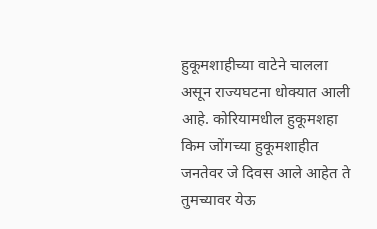हुकूमशाहीच्या वाटेने चालला असून राज्यघटना धोक्यात आली आहे. कोरियामधील हुकूमशहा किम जोंगच्या हुकूमशाहीत जनतेवर जे दिवस आले आहेत ते तुमच्यावर येऊ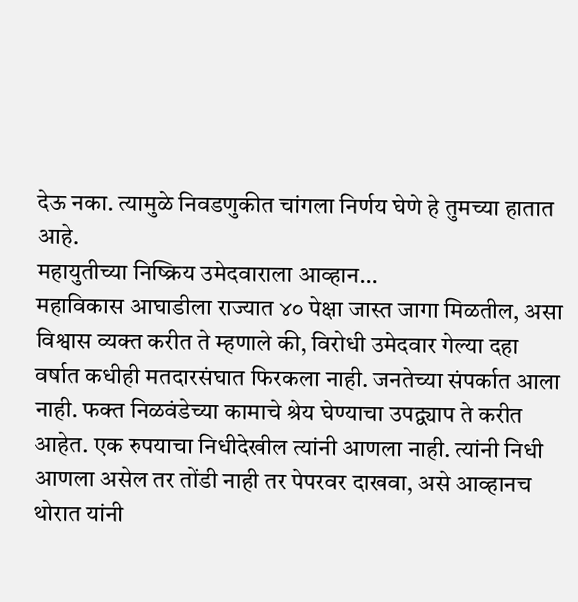देऊ नका. त्यामुळे निवडणुकीत चांगला निर्णय घेणे हे तुमच्या हातात आहे.
महायुतीच्या निष्क्रिय उमेदवाराला आव्हान…
महाविकास आघाडीला राज्यात ४० पेक्षा जास्त जागा मिळतील, असा विश्वास व्यक्त करीत ते म्हणाले की, विरोधी उमेदवार गेल्या दहा वर्षात कधीही मतदारसंघात फिरकला नाही. जनतेच्या संपर्कात आला नाही. फक्त निळवंडेच्या कामाचे श्रेय घेण्याचा उपद्व्याप ते करीत आहेत. एक रुपयाचा निधीदेखील त्यांनी आणला नाही. त्यांनी निधी आणला असेल तर तोंडी नाही तर पेपरवर दाखवा, असे आव्हानच थोरात यांनी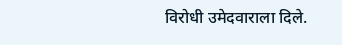विरोधी उमेदवाराला दिले.